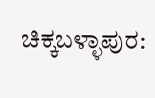ಚಿಕ್ಕಬಳ್ಳಾಪುರ: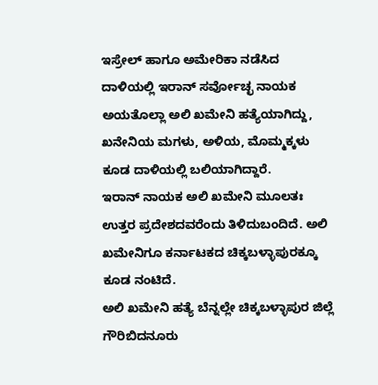ಇಸ್ರೇಲ್ ಹಾಗೂ ಅಮೇರಿಕಾ ನಡೆಸಿದ ದಾಳಿಯಲ್ಲಿ ಇರಾನ್ ಸರ್ವೋಚ್ಛ ನಾಯಕ ಅಯತೊಲ್ಲಾ ಅಲಿ ಖಮೇನಿ ಹತ್ಯೆಯಾಗಿದ್ದು, ಖನೇನಿಯ ಮಗಳು, ಅಳಿಯ, ಮೊಮ್ಮಕ್ಕಳು ಕೂಡ ದಾಳಿಯಲ್ಲಿ ಬಲಿಯಾಗಿದ್ದಾರೆ.
ಇರಾನ್ ನಾಯಕ ಅಲಿ ಖಮೇನಿ ಮೂಲತಃ ಉತ್ತರ ಪ್ರದೇಶದವರೆಂದು ತಿಳಿದುಬಂದಿದೆ. ಅಲಿ ಖಮೇನಿಗೂ ಕರ್ನಾಟಕದ ಚಿಕ್ಕಬಳ್ಳಾಪುರಕ್ಕೂ ಕೂಡ ನಂಟಿದೆ.
ಅಲಿ ಖಮೇನಿ ಹತ್ಯೆ ಬೆನ್ನಲ್ಲೇ ಚಿಕ್ಕಬಳ್ಳಾಪುರ ಜಿಲ್ಲೆ ಗೌರಿಬಿದನೂರು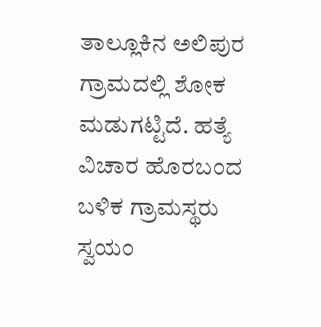ತಾಲ್ಲೂಕಿನ ಅಲಿಪುರ ಗ್ರಾಮದಲ್ಲಿ ಶೋಕ ಮಡುಗಟ್ಟಿದೆ. ಹತ್ಯೆ ವಿಚಾರ ಹೊರಬಂದ ಬಳಿಕ ಗ್ರಾಮಸ್ಥರು ಸ್ವಯಂ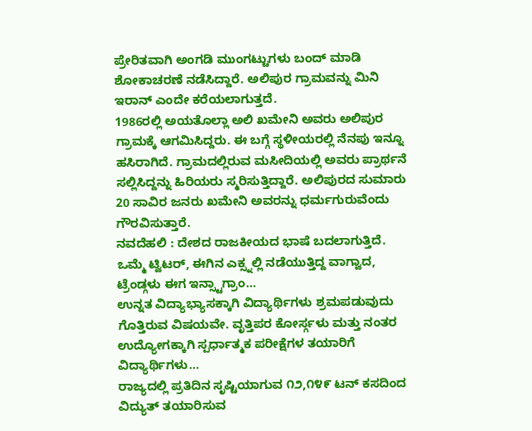ಪ್ರೇರಿತವಾಗಿ ಅಂಗಡಿ ಮುಂಗಟ್ಟುಗಳು ಬಂದ್ ಮಾಡಿ ಶೋಕಾಚರಣೆ ನಡೆಸಿದ್ದಾರೆ. ಅಲಿಪುರ ಗ್ರಾಮವನ್ನು ಮಿನಿ ಇರಾನ್ ಎಂದೇ ಕರೆಯಲಾಗುತ್ತದೆ.
1986ರಲ್ಲಿ ಅಯತೊಲ್ಲಾ ಅಲಿ ಖಮೇನಿ ಅವರು ಅಲಿಪುರ ಗ್ರಾಮಕ್ಕೆ ಆಗಮಿಸಿದ್ದರು. ಈ ಬಗ್ಗೆ ಸ್ಥಳೀಯರಲ್ಲಿ ನೆನಪು ಇನ್ನೂ ಹಸಿರಾಗಿದೆ. ಗ್ರಾಮದಲ್ಲಿರುವ ಮಸೀದಿಯಲ್ಲಿ ಅವರು ಪ್ರಾರ್ಥನೆ ಸಲ್ಲಿಸಿದ್ದನ್ನು ಹಿರಿಯರು ಸ್ಮರಿಸುತ್ತಿದ್ದಾರೆ. ಅಲಿಪುರದ ಸುಮಾರು 20 ಸಾವಿರ ಜನರು ಖಮೇನಿ ಅವರನ್ನು ಧರ್ಮಗುರುವೆಂದು ಗೌರವಿಸುತ್ತಾರೆ.
ನವದೆಹಲಿ : ದೇಶದ ರಾಜಕೀಯದ ಭಾಷೆ ಬದಲಾಗುತ್ತಿದೆ. ಒಮ್ಮೆ ಟ್ವಿಟರ್, ಈಗಿನ ಎಕ್ಸ್ನಲ್ಲಿ ನಡೆಯುತ್ತಿದ್ದ ವಾಗ್ವಾದ, ಟ್ರೆಂಡ್ಗಳು ಈಗ ಇನ್ಸ್ಟಾಗ್ರಾಂ…
ಉನ್ನತ ವಿದ್ಯಾಭ್ಯಾಸಕ್ಕಾಗಿ ವಿದ್ಯಾರ್ಥಿಗಳು ಶ್ರಮಪಡುವುದು ಗೊತ್ತಿರುವ ವಿಷಯವೇ. ವೃತ್ತಿಪರ ಕೋರ್ಸ್ಗಳು ಮತ್ತು ನಂತರ ಉದ್ಯೋಗಕ್ಕಾಗಿ ಸ್ಪರ್ಧಾತ್ಮಕ ಪರೀಕ್ಷೆಗಳ ತಯಾರಿಗೆ ವಿದ್ಯಾರ್ಥಿಗಳು…
ರಾಜ್ಯದಲ್ಲಿ ಪ್ರತಿದಿನ ಸೃಷ್ಟಿಯಾಗುವ ೧೨,೧೪೯ ಟನ್ ಕಸದಿಂದ ವಿದ್ಯುತ್ ತಯಾರಿಸುವ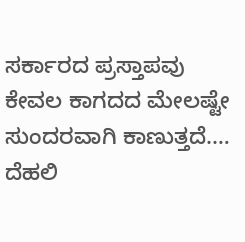ಸರ್ಕಾರದ ಪ್ರಸ್ತಾಪವು ಕೇವಲ ಕಾಗದದ ಮೇಲಷ್ಟೇ ಸುಂದರವಾಗಿ ಕಾಣುತ್ತದೆ.…
ದೆಹಲಿ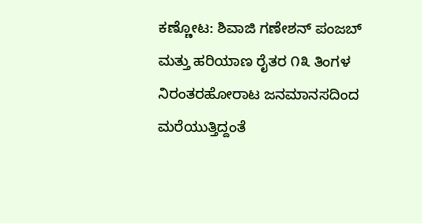ಕಣ್ಣೋಟ: ಶಿವಾಜಿ ಗಣೇಶನ್ ಪಂಜಬ್ ಮತ್ತು ಹರಿಯಾಣ ರೈತರ ೧೩ ತಿಂಗಳ ನಿರಂತರಹೋರಾಟ ಜನಮಾನಸದಿಂದ ಮರೆಯುತ್ತಿದ್ದಂತೆ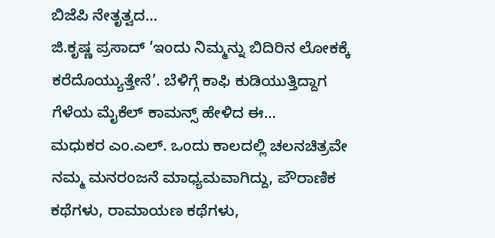ಬಿಜೆಪಿ ನೇತೃತ್ವದ…
ಜಿ.ಕೃಷ್ಣ ಪ್ರಸಾದ್ ‘ಇಂದು ನಿಮ್ಮನ್ನು ಬಿದಿರಿನ ಲೋಕಕ್ಕೆ ಕರೆದೊಯ್ಯುತ್ತೇನೆ’. ಬೆಳಿಗ್ಗೆ ಕಾಫಿ ಕುಡಿಯುತ್ತಿದ್ದಾಗ ಗೆಳೆಯ ಮೈಕೆಲ್ ಕಾಮನ್ಸ್ ಹೇಳಿದ ಈ…
ಮಧುಕರ ಎಂ.ಎಲ್. ಒಂದು ಕಾಲದಲ್ಲಿ ಚಲನಚಿತ್ರವೇ ನಮ್ಮ ಮನರಂಜನೆ ಮಾಧ್ಯಮವಾಗಿದ್ದು, ಪೌರಾಣಿಕ ಕಥೆಗಳು, ರಾಮಾಯಣ ಕಥೆಗಳು,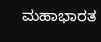ಮಹಾಭಾರತ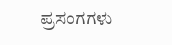ಪ್ರಸಂಗಗಳು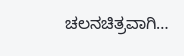ಚಲನಚಿತ್ರವಾಗಿ…